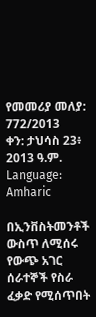የመመሪያ መለያ: 772/2013
ቀን: ታህሳስ 23፥ 2013 ዓ.ም.
Language: Amharic

በኢንቨስትመንቶች ውስጥ ለሚሰሩ የውጭ አገር ሰራተኞች የስራ ፈቃድ የሚሰጥበት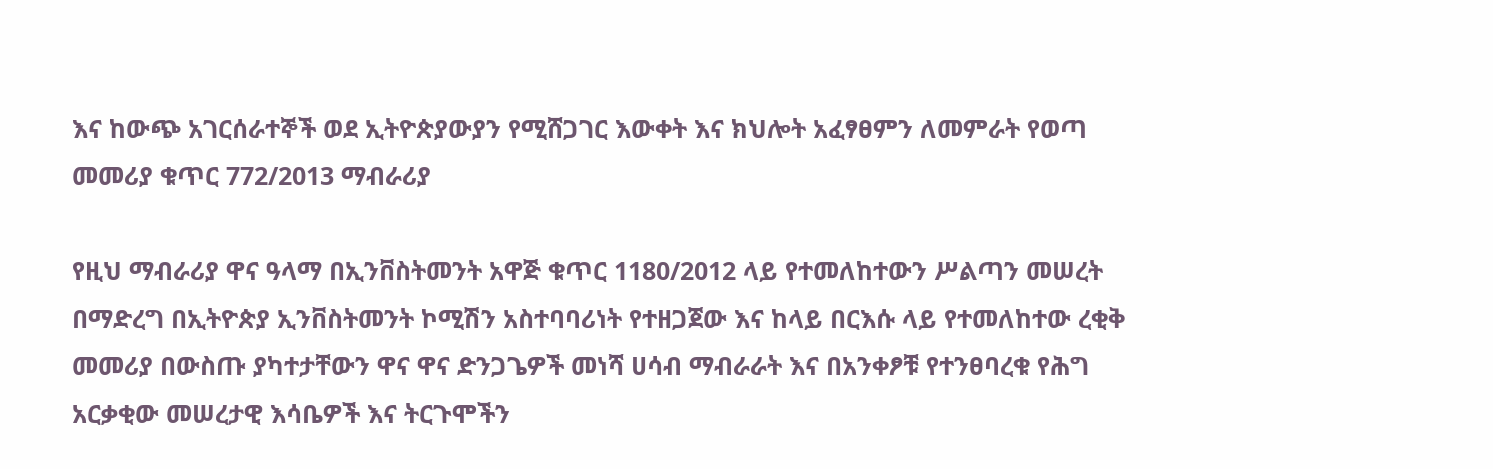እና ከውጭ አገርሰራተኞች ወደ ኢትዮጵያውያን የሚሸጋገር እውቀት እና ክህሎት አፈፃፀምን ለመምራት የወጣ መመሪያ ቁጥር 772/2013 ማብራሪያ

የዚህ ማብራሪያ ዋና ዓላማ በኢንቨስትመንት አዋጅ ቁጥር 1180/2012 ላይ የተመለከተውን ሥልጣን መሠረት በማድረግ በኢትዮጵያ ኢንቨስትመንት ኮሚሽን አስተባባሪነት የተዘጋጀው እና ከላይ በርእሱ ላይ የተመለከተው ረቂቅ መመሪያ በውስጡ ያካተታቸውን ዋና ዋና ድንጋጌዎች መነሻ ሀሳብ ማብራራት እና በአንቀፆቹ የተንፀባረቁ የሕግ አርቃቂው መሠረታዊ እሳቤዎች እና ትርጉሞችን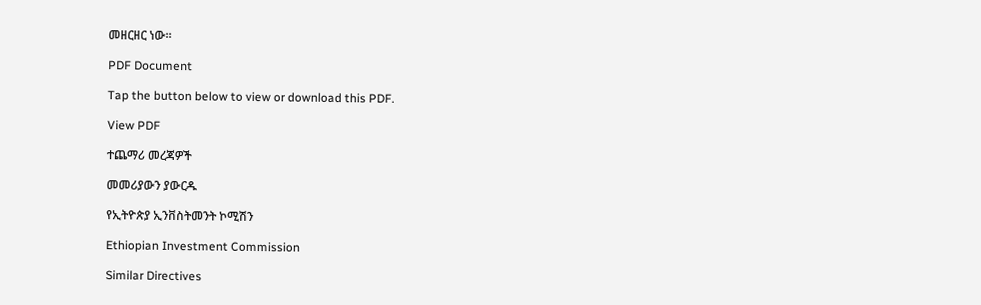መዘርዘር ነው።

PDF Document

Tap the button below to view or download this PDF.

View PDF

ተጨማሪ መረጃዎች

መመሪያውን ያውርዱ

የኢትዮጵያ ኢንቨስትመንት ኮሚሽን

Ethiopian Investment Commission

Similar Directives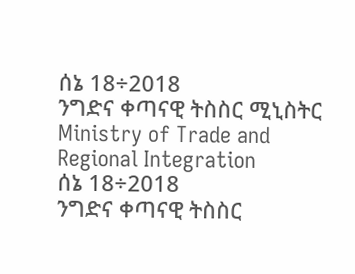ሰኔ 18÷2018
ንግድና ቀጣናዊ ትስስር ሚኒስትር
Ministry of Trade and Regional Integration
ሰኔ 18÷2018
ንግድና ቀጣናዊ ትስስር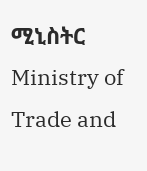ሚኒስትር
Ministry of Trade and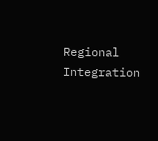Regional Integration